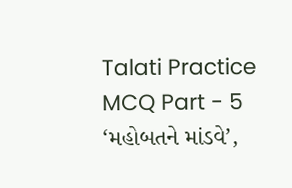Talati Practice MCQ Part - 5
‘મહોબતને માંડવે’,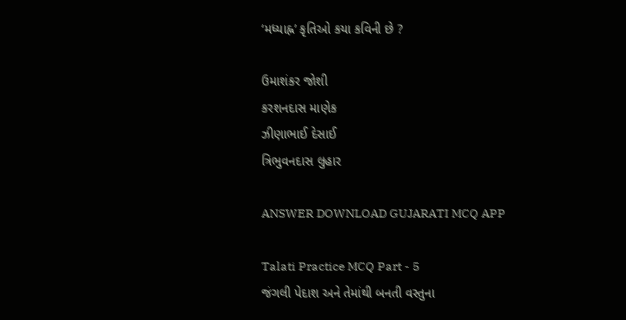‘મધ્યાહ્ન’ કૃતિઓ કયા કવિની છે ?

ઉમાશંકર જોશી
કરશનદાસ માણેક
ઝીણાભાઈ દેસાઈ
ત્રિભુવનદાસ લુહાર

ANSWER DOWNLOAD GUJARATI MCQ APP

Talati Practice MCQ Part - 5
જંગલી પેદાશ અને તેમાંથી બનતી વસ્તુના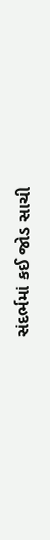સંદર્ભમાં કઈ જોડ સાચી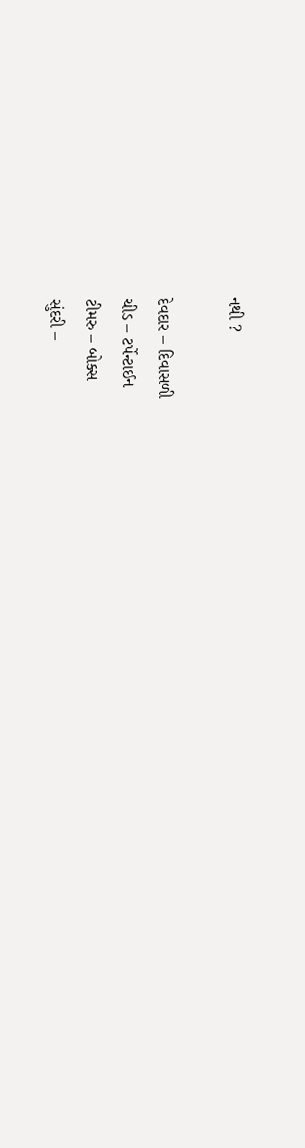નથી ?

દેવદાર – દિવાસળી
ચીડ – ટર્પેન્ટાઈન
ટીમરુ – બોક્સ
સુંદરી –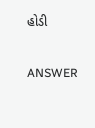હોડી

ANSWER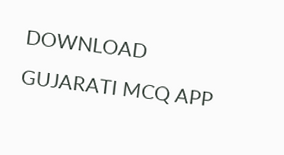DOWNLOAD GUJARATI MCQ APP